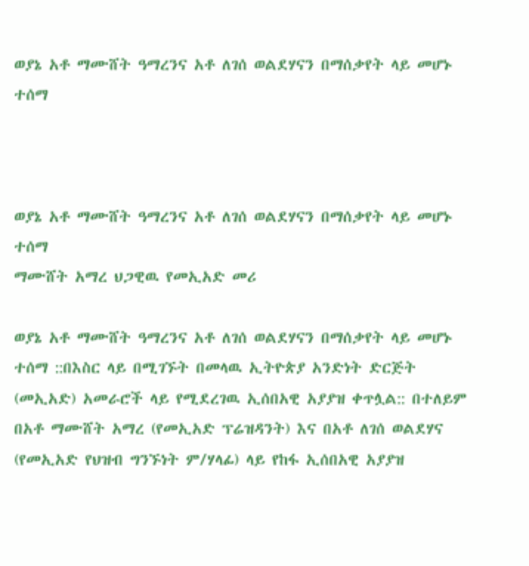ወያኔ አቶ ማሙሸት ዓማረንና አቶ ለገሰ ወልደሃናን በማሰቃየት ላይ መሆኑ ተሰማ



ወያኔ አቶ ማሙሸት ዓማረንና አቶ ለገሰ ወልደሃናን በማሰቃየት ላይ መሆኑ ተሰማ
ማሙሸት አማረ ህጋዊዉ የመኢአድ መሪ

ወያኔ አቶ ማሙሸት ዓማረንና አቶ ለገሰ ወልደሃናን በማሰቃየት ላይ መሆኑ ተሰማ ::በእስር ላይ በሚገኙት በመላዉ ኢትዮጵያ አንድነት ድርጅት (መኢአድ) አመራሮች ላይ የሚደረገዉ ኢሰበአዊ አያያዝ ቀጥሏል:: በተለይም በአቶ ማሙሸት አማረ (የመኢአድ ፕሬዝዳንት) እና በአቶ ለገሰ ወልደሃና (የመኢአድ የህዝብ ግንኙነት ም/ሃላፊ) ላይ የከፋ ኢሰበአዊ አያያዝ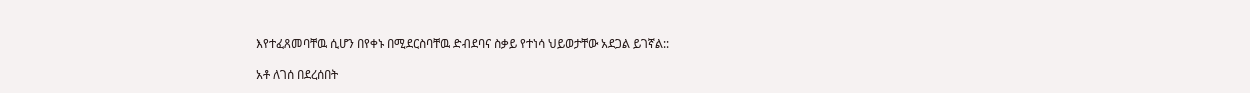እየተፈጸመባቸዉ ሲሆን በየቀኑ በሚደርስባቸዉ ድብደባና ስቃይ የተነሳ ህይወታቸው አደጋል ይገኛል::

አቶ ለገሰ በደረሰበት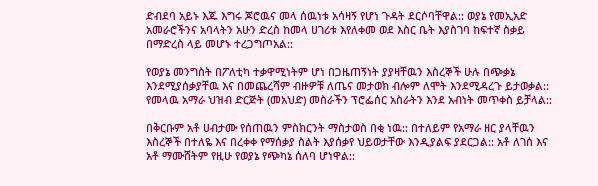ድብደባ አይኑ እጁ እግሩ ጆሮዉና መላ ሰዉነቱ አሳዛኝ የሆነ ጉዳት ደርሶባቸዋል:: ወያኔ የመኢአድ አመራሮችንና አባላትን አሁን ድረስ ከመላ ሀገሪቱ እየለቀመ ወደ እስር ቤት እያስገባ ከፍተኛ ስቃይ በማድረስ ላይ መሆኑ ተረጋግጦአል::

የወያኔ መንግስት በፖለቲካ ተቃዋሚነትም ሆነ በጋዜጠኝነት ያያዛቸዉን እስረኞች ሁሉ በጭቃኔ እንደሚያሰቃያቸዉ እና በመጨረሻም ብዙዎቹ ለጤና መታወክ ብሎም ለሞት እንደሚዳረጉ ይታወቃል:: የመላዉ አማራ ህዝብ ድርጅት (መአህድ) መስራችን ፕሮፌሰር አስራትን እንደ አብነት መጥቀስ ይቻላል::

በቅርቡም አቶ ሀብታሙ የሰጠዉን ምስክርንት ማስታወስ በቂ ነዉ:: በተለይም የአማራ ዘር ያላቸዉን እስረኞች በተለዬ እና በረቀቀ የማሰቃያ ስልት እያሰቃየ ህይወታቸው እንዲያልፍ ያደርጋል:: አቶ ለገሰ እና አቶ ማሙሸትም የዚሁ የወያኔ የጭካኔ ሰለባ ሆነዋል::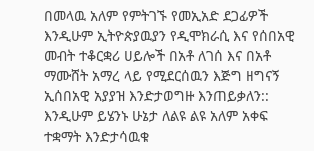በመላዉ አለም የምትገኙ የመኢአድ ደጋፊዎች እንዲሁም ኢትዮጵያዉያን የዲሞክራሲ እና የሰበአዊ መብት ተቆርቋሪ ሀይሎች በአቶ ለገሰ እና በአቶ ማሙሸት አማረ ላይ የሚደርሰዉን እጅግ ዘግናኝ ኢሰበአዊ አያያዝ እንድታወግዙ እንጠይቃለን:: እንዲሁም ይሄንኑ ሁኔታ ለልዩ ልዩ አለም አቀፍ ተቋማት እንድታሳዉቁ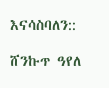እናሳስባለን::

ሸንኩጥ ዓየለ